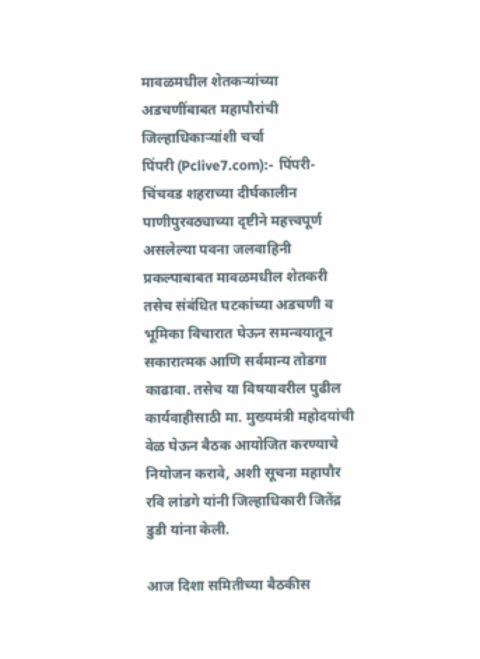मावळमधील शेतकऱ्यांच्या अडचणींबाबत महापौरांची जिल्हाधिकाऱ्यांशी चर्चा
पिंपरी (Pclive7.com):- पिंपरी-चिंचवड शहराच्या दीर्घकालीन पाणीपुरवठ्याच्या दृष्टीने महत्त्वपूर्ण असलेल्या पवना जलवाहिनी प्रकल्पाबाबत मावळमधील शेतकरी तसेच संबंधित घटकांच्या अडचणी व भूमिका विचारात घेऊन समन्वयातून सकारात्मक आणि सर्वमान्य तोडगा काढावा. तसेच या विषयावरील पुढील कार्यवाहीसाठी मा. मुख्यमंत्री महोदयांची वेळ घेऊन बैठक आयोजित करण्याचे नियोजन करावे, अशी सूचना महापौर रवि लांडगे यांनी जिल्हाधिकारी जितेंद्र डुडी यांना केली.

आज दिशा समितीच्या बैठकीस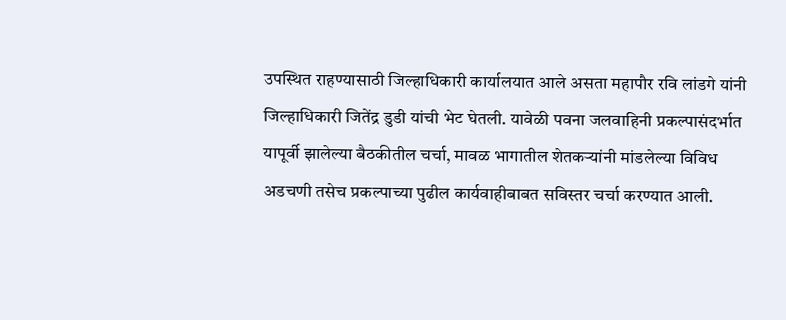उपस्थित राहण्यासाठी जिल्हाधिकारी कार्यालयात आले असता महापौर रवि लांडगे यांनी जिल्हाधिकारी जितेंद्र डुडी यांची भेट घेतली. यावेळी पवना जलवाहिनी प्रकल्पासंदर्भात यापूर्वी झालेल्या बैठकीतील चर्चा, मावळ भागातील शेतकऱ्यांनी मांडलेल्या विविध अडचणी तसेच प्रकल्पाच्या पुढील कार्यवाहीबाबत सविस्तर चर्चा करण्यात आली.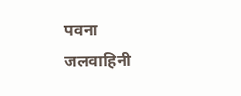पवना जलवाहिनी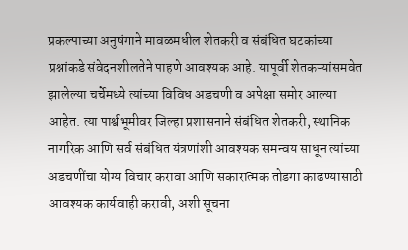प्रकल्पाच्या अनुषंगाने मावळमधील शेतकरी व संबंधित घटकांच्या प्रश्नांकडे संवेदनशीलतेने पाहणे आवश्यक आहे. यापूर्वी शेतकऱ्यांसमवेत झालेल्या चर्चेमध्ये त्यांच्या विविध अडचणी व अपेक्षा समोर आल्या आहेत. त्या पार्श्वभूमीवर जिल्हा प्रशासनाने संबंधित शेतकरी, स्थानिक नागरिक आणि सर्व संबंधित यंत्रणांशी आवश्यक समन्वय साधून त्यांच्या अडचणींचा योग्य विचार करावा आणि सकारात्मक तोडगा काढण्यासाठी आवश्यक कार्यवाही करावी, अशी सूचना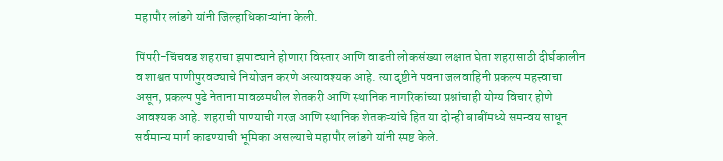महापौर लांडगे यांनी जिल्हाधिकाऱ्यांना केली.

पिंपरी-चिंचवड शहराचा झपाट्याने होणारा विस्तार आणि वाढती लोकसंख्या लक्षात घेता शहरासाठी दीर्घकालीन व शाश्वत पाणीपुरवठ्याचे नियोजन करणे अत्यावश्यक आहे. त्या दृष्टीने पवना जलवाहिनी प्रकल्प महत्त्वाचा असून, प्रकल्प पुढे नेताना मावळमधील शेतकरी आणि स्थानिक नागरिकांच्या प्रश्नांचाही योग्य विचार होणे आवश्यक आहे. शहराची पाण्याची गरज आणि स्थानिक शेतकऱ्यांचे हित या दोन्ही बाबींमध्ये समन्वय साधून सर्वमान्य मार्ग काढण्याची भूमिका असल्याचे महापौर लांडगे यांनी स्पष्ट केले.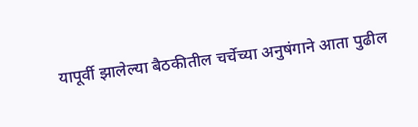यापूर्वी झालेल्या बैठकीतील चर्चेच्या अनुषंगाने आता पुढील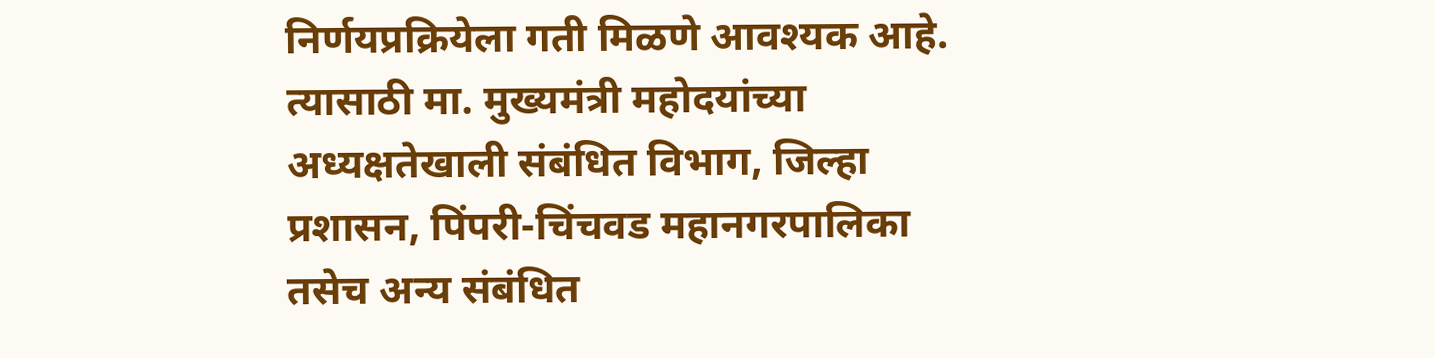निर्णयप्रक्रियेला गती मिळणे आवश्यक आहे. त्यासाठी मा. मुख्यमंत्री महोदयांच्या अध्यक्षतेखाली संबंधित विभाग, जिल्हा प्रशासन, पिंपरी-चिंचवड महानगरपालिका तसेच अन्य संबंधित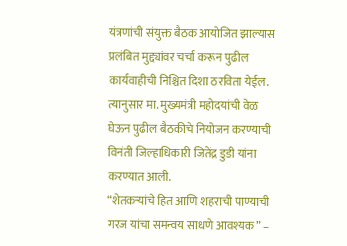यंत्रणांची संयुक्त बैठक आयोजित झाल्यास प्रलंबित मुद्द्यांवर चर्चा करून पुढील कार्यवाहीची निश्चित दिशा ठरविता येईल. त्यानुसार मा. मुख्यमंत्री महोदयांची वेळ घेऊन पुढील बैठकीचे नियोजन करण्याची विनंती जिल्हाधिकारी जितेंद्र डुडी यांना करण्यात आली.
“शेतकऱ्यांचे हित आणि शहराची पाण्याची गरज यांचा समन्वय साधणे आवश्यक” –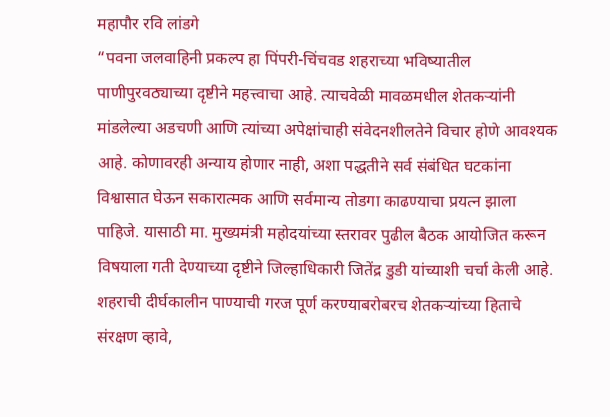महापौर रवि लांडगे
“पवना जलवाहिनी प्रकल्प हा पिंपरी-चिंचवड शहराच्या भविष्यातील पाणीपुरवठ्याच्या दृष्टीने महत्त्वाचा आहे. त्याचवेळी मावळमधील शेतकऱ्यांनी मांडलेल्या अडचणी आणि त्यांच्या अपेक्षांचाही संवेदनशीलतेने विचार होणे आवश्यक आहे. कोणावरही अन्याय होणार नाही, अशा पद्धतीने सर्व संबंधित घटकांना विश्वासात घेऊन सकारात्मक आणि सर्वमान्य तोडगा काढण्याचा प्रयत्न झाला पाहिजे. यासाठी मा. मुख्यमंत्री महोदयांच्या स्तरावर पुढील बैठक आयोजित करून विषयाला गती देण्याच्या दृष्टीने जिल्हाधिकारी जितेंद्र डुडी यांच्याशी चर्चा केली आहे. शहराची दीर्घकालीन पाण्याची गरज पूर्ण करण्याबरोबरच शेतकऱ्यांच्या हिताचे संरक्षण व्हावे,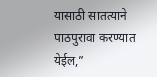यासाठी सातत्याने पाठपुरावा करण्यात येईल,”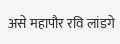असे महापौर रवि लांडगे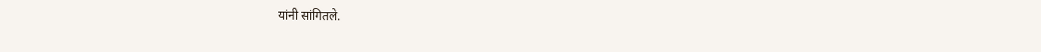यांनी सांगितले.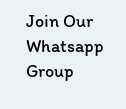Join Our Whatsapp Group